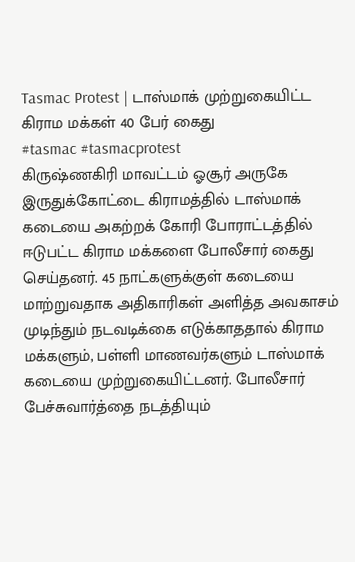Tasmac Protest | டாஸ்மாக் முற்றுகையிட்ட கிராம மக்கள் 40 பேர் கைது
#tasmac #tasmacprotest
கிருஷ்ணகிரி மாவட்டம் ஓசூர் அருகே இருதுக்கோட்டை கிராமத்தில் டாஸ்மாக் கடையை அகற்றக் கோரி போராட்டத்தில் ஈடுபட்ட கிராம மக்களை போலீசார் கைது செய்தனர். 45 நாட்களுக்குள் கடையை மாற்றுவதாக அதிகாரிகள் அளித்த அவகாசம் முடிந்தும் நடவடிக்கை எடுக்காததால் கிராம மக்களும், பள்ளி மாணவர்களும் டாஸ்மாக் கடையை முற்றுகையிட்டனர். போலீசார் பேச்சுவார்த்தை நடத்தியும்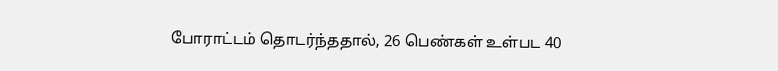போராட்டம் தொடர்ந்ததால், 26 பெண்கள் உள்பட 40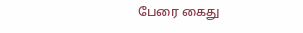பேரை கைது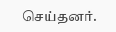செய்தனர்.